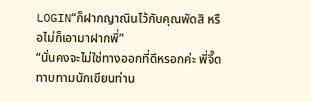LOGIN“ก็ฝากญาณินไว้กับคุณพัดสิ หรือไม่ก็เอามาฝากพี่”
“นั่นคงจะไม่ใช่ทางออกที่ดีหรอกค่ะ พี่จี๊ดทาบทามนักเขียนท่าน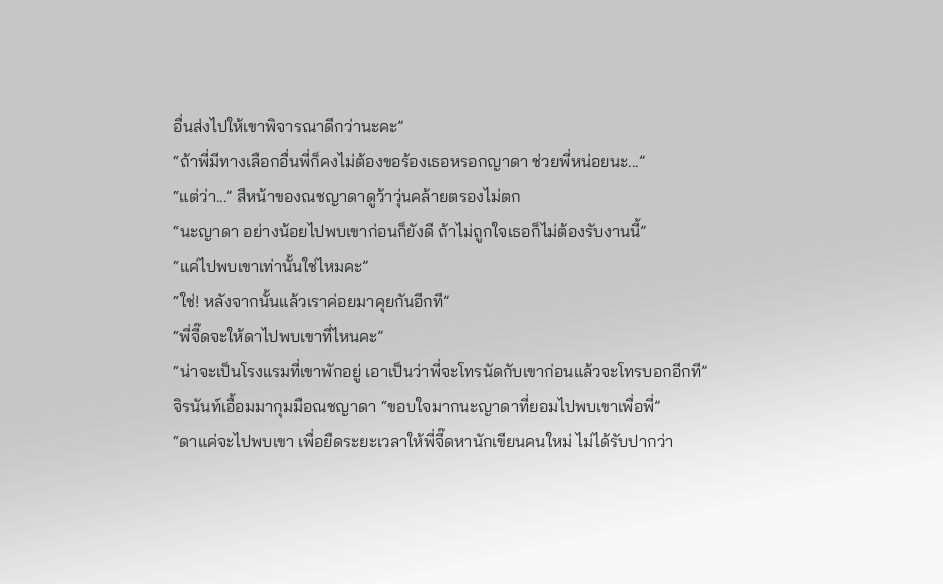อื่นส่งไปให้เขาพิจารณาดีกว่านะคะ”
“ถ้าพี่มีทางเลือกอื่นพี่ก็คงไม่ต้องขอร้องเธอหรอกญาดา ช่วยพี่หน่อยนะ...”
“แต่ว่า...” สีหน้าของณชญาดาดูว้าวุ่นคล้ายตรองไม่ตก
“นะญาดา อย่างน้อยไปพบเขาก่อนก็ยังดี ถ้าไม่ถูกใจเธอก็ไม่ต้องรับงานนี้”
“แค่ไปพบเขาเท่านั้นใช่ไหมคะ”
“ใช่! หลังจากนั้นแล้วเราค่อยมาคุยกันอีกที”
“พี่จี๊ดจะให้ดาไปพบเขาที่ไหนคะ”
“น่าจะเป็นโรงแรมที่เขาพักอยู่ เอาเป็นว่าพี่จะโทรนัดกับเขาก่อนแล้วจะโทรบอกอีกที”
จิรนันท์เอื้อมมากุมมือณชญาดา “ขอบใจมากนะญาดาที่ยอมไปพบเขาเพื่อพี่”
“ดาแค่จะไปพบเขา เพื่อยืดระยะเวลาให้พี่จี๊ดหานักเขียนคนใหม่ ไม่ได้รับปากว่า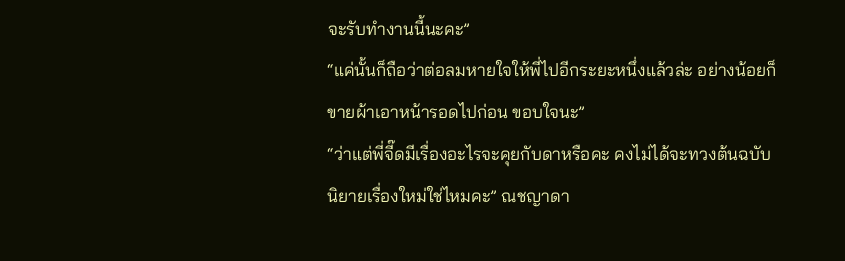จะรับทำงานนี้นะคะ”
“แค่นั้นก็ถือว่าต่อลมหายใจให้พี่ไปอีกระยะหนึ่งแล้วล่ะ อย่างน้อยก็ขายผ้าเอาหน้ารอดไปก่อน ขอบใจนะ”
“ว่าแต่พี่จี๊ดมีเรื่องอะไรจะคุยกับดาหรือคะ คงไม่ได้จะทวงต้นฉบับนิยายเรื่องใหม่ใช่ไหมคะ” ณชญาดา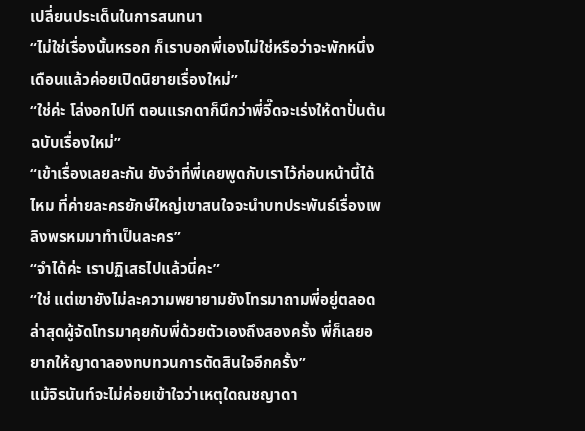เปลี่ยนประเด็นในการสนทนา
“ไม่ใช่เรื่องนั้นหรอก ก็เราบอกพี่เองไม่ใช่หรือว่าจะพักหนึ่งเดือนแล้วค่อยเปิดนิยายเรื่องใหม่”
“ใช่ค่ะ โล่งอกไปที ตอนแรกดาก็นึกว่าพี่จี๊ดจะเร่งให้ดาปั่นต้นฉบับเรื่องใหม่”
“เข้าเรื่องเลยละกัน ยังจำที่พี่เคยพูดกับเราไว้ก่อนหน้านี้ได้ไหม ที่ค่ายละครยักษ์ใหญ่เขาสนใจจะนำบทประพันธ์เรื่องเพลิงพรหมมาทำเป็นละคร”
“จำได้ค่ะ เราปฏิเสธไปแล้วนี่คะ”
“ใช่ แต่เขายังไม่ละความพยายามยังโทรมาถามพี่อยู่ตลอด ล่าสุดผู้จัดโทรมาคุยกับพี่ด้วยตัวเองถึงสองครั้ง พี่ก็เลยอยากให้ญาดาลองทบทวนการตัดสินใจอีกครั้ง”
แม้จิรนันท์จะไม่ค่อยเข้าใจว่าเหตุใดณชญาดา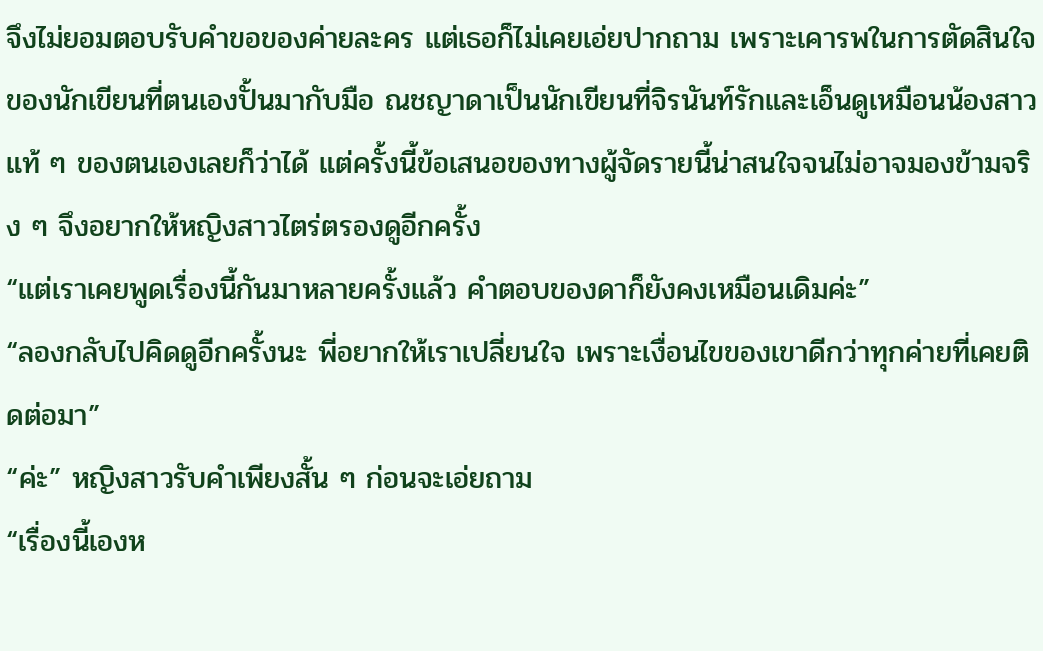จึงไม่ยอมตอบรับคำขอของค่ายละคร แต่เธอก็ไม่เคยเอ่ยปากถาม เพราะเคารพในการตัดสินใจของนักเขียนที่ตนเองปั้นมากับมือ ณชญาดาเป็นนักเขียนที่จิรนันท์รักและเอ็นดูเหมือนน้องสาวแท้ ๆ ของตนเองเลยก็ว่าได้ แต่ครั้งนี้ข้อเสนอของทางผู้จัดรายนี้น่าสนใจจนไม่อาจมองข้ามจริง ๆ จึงอยากให้หญิงสาวไตร่ตรองดูอีกครั้ง
“แต่เราเคยพูดเรื่องนี้กันมาหลายครั้งแล้ว คำตอบของดาก็ยังคงเหมือนเดิมค่ะ”
“ลองกลับไปคิดดูอีกครั้งนะ พี่อยากให้เราเปลี่ยนใจ เพราะเงื่อนไขของเขาดีกว่าทุกค่ายที่เคยติดต่อมา”
“ค่ะ” หญิงสาวรับคำเพียงสั้น ๆ ก่อนจะเอ่ยถาม
“เรื่องนี้เองห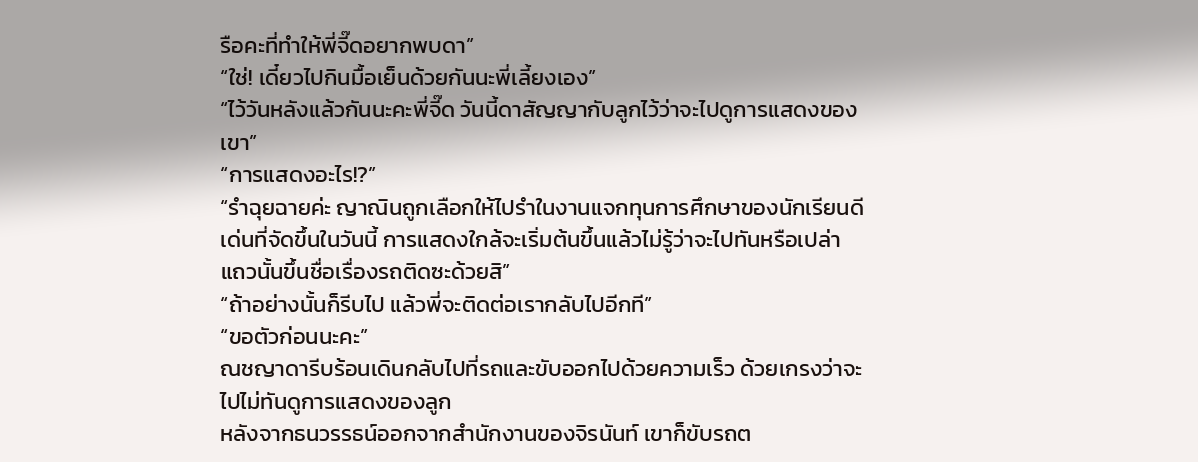รือคะที่ทำให้พี่จี๊ดอยากพบดา”
“ใช่! เดี๋ยวไปกินมื้อเย็นด้วยกันนะพี่เลี้ยงเอง”
“ไว้วันหลังแล้วกันนะคะพี่จี๊ด วันนี้ดาสัญญากับลูกไว้ว่าจะไปดูการแสดงของเขา”
“การแสดงอะไร!?”
“รำฉุยฉายค่ะ ญาณินถูกเลือกให้ไปรำในงานแจกทุนการศึกษาของนักเรียนดีเด่นที่จัดขึ้นในวันนี้ การแสดงใกล้จะเริ่มต้นขึ้นแล้วไม่รู้ว่าจะไปทันหรือเปล่า แถวนั้นขึ้นชื่อเรื่องรถติดซะด้วยสิ”
“ถ้าอย่างนั้นก็รีบไป แล้วพี่จะติดต่อเรากลับไปอีกที”
“ขอตัวก่อนนะคะ”
ณชญาดารีบร้อนเดินกลับไปที่รถและขับออกไปด้วยความเร็ว ด้วยเกรงว่าจะไปไม่ทันดูการแสดงของลูก
หลังจากธนวรรธน์ออกจากสำนักงานของจิรนันท์ เขาก็ขับรถต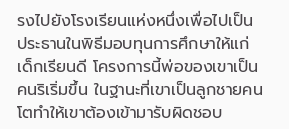รงไปยังโรงเรียนแห่งหนึ่งเพื่อไปเป็นประธานในพิธีมอบทุนการศึกษาให้แก่เด็กเรียนดี โครงการนี้พ่อของเขาเป็นคนริเริ่มขึ้น ในฐานะที่เขาเป็นลูกชายคนโตทำให้เขาต้องเข้ามารับผิดชอบ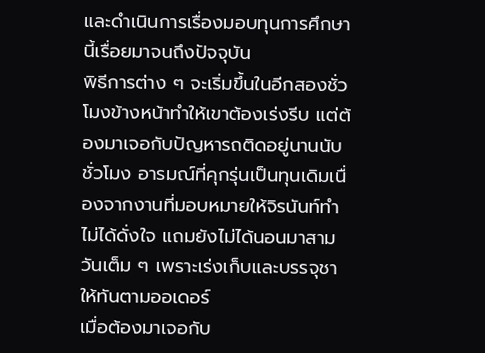และดำเนินการเรื่องมอบทุนการศึกษานี้เรื่อยมาจนถึงปัจจุบัน
พิธีการต่าง ๆ จะเริ่มขึ้นในอีกสองชั่วโมงข้างหน้าทำให้เขาต้องเร่งรีบ แต่ต้องมาเจอกับปัญหารถติดอยู่นานนับชั่วโมง อารมณ์ที่คุกรุ่นเป็นทุนเดิมเนื่องจากงานที่มอบหมายให้จิรนันท์ทำไม่ได้ดั่งใจ แถมยังไม่ได้นอนมาสามวันเต็ม ๆ เพราะเร่งเก็บและบรรจุชาให้ทันตามออเดอร์
เมื่อต้องมาเจอกับ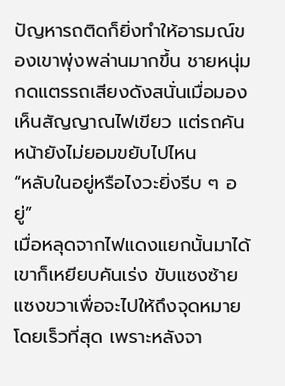ปัญหารถติดก็ยิ่งทำให้อารมณ์ของเขาพุ่งพล่านมากขึ้น ชายหนุ่มกดแตรรถเสียงดังสนั่นเมื่อมองเห็นสัญญาณไฟเขียว แต่รถคันหน้ายังไม่ยอมขยับไปไหน
“หลับในอยู่หรือไงวะยิ่งรีบ ๆ อยู่”
เมื่อหลุดจากไฟแดงแยกนั้นมาได้เขาก็เหยียบคันเร่ง ขับแซงซ้ายแซงขวาเพื่อจะไปให้ถึงจุดหมายโดยเร็วที่สุด เพราะหลังจา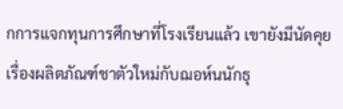กการแจกทุนการศึกษาที่โรงเรียนแล้ว เขายังมีนัดคุยเรื่องผลิตภัณฑ์ชาตัวใหม่กับฌอห์นนักธุ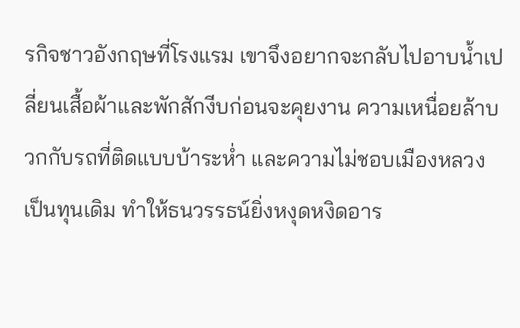รกิจชาวอังกฤษที่โรงแรม เขาจึงอยากจะกลับไปอาบน้ำเปลี่ยนเสื้อผ้าและพักสักงีบก่อนจะคุยงาน ความเหนื่อยล้าบวกกับรถที่ติดแบบบ้าระห่ำ และความไม่ชอบเมืองหลวงเป็นทุนเดิม ทำให้ธนวรรธน์ยิ่งหงุดหงิดอาร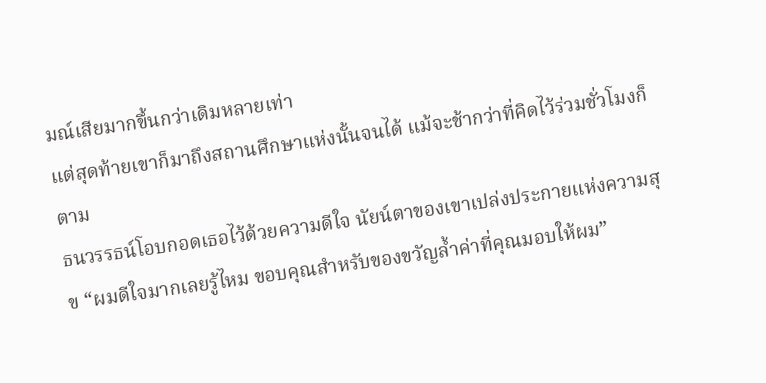มณ์เสียมากขึ้นกว่าเดิมหลายเท่า
แต่สุดท้ายเขาก็มาถึงสถานศึกษาแห่งนั้นจนได้ แม้จะช้ากว่าที่คิดไว้ร่วมชั่วโมงก็ตาม
ธนวรรธน์โอบกอดเธอไว้ด้วยความดีใจ นัยน์ตาของเขาเปล่งประกายแห่งความสุข “ผมดีใจมากเลยรู้ไหม ขอบคุณสำหรับของขวัญล้ำค่าที่คุณมอบให้ผม”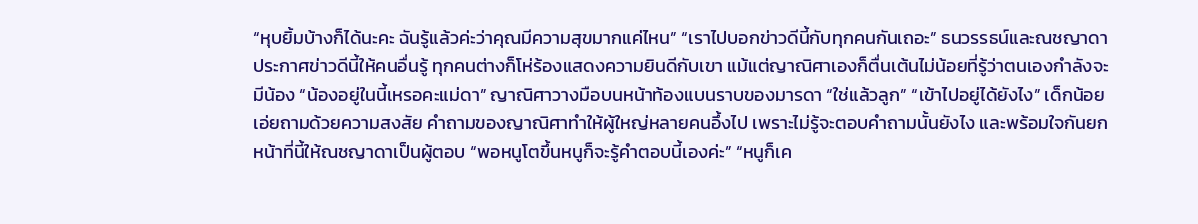“หุบยิ้มบ้างก็ได้นะคะ ฉันรู้แล้วค่ะว่าคุณมีความสุขมากแค่ไหน” “เราไปบอกข่าวดีนี้กับทุกคนกันเถอะ” ธนวรรธน์และณชญาดาประกาศข่าวดีนี้ให้คนอื่นรู้ ทุกคนต่างก็โห่ร้องแสดงความยินดีกับเขา แม้แต่ญาณิศาเองก็ตื่นเต้นไม่น้อยที่รู้ว่าตนเองกำลังจะมีน้อง “น้องอยู่ในนี้เหรอคะแม่ดา” ญาณิศาวางมือบนหน้าท้องแบนราบของมารดา “ใช่แล้วลูก” “เข้าไปอยู่ได้ยังไง” เด็กน้อยเอ่ยถามด้วยความสงสัย คำถามของญาณิศาทำให้ผู้ใหญ่หลายคนอึ้งไป เพราะไม่รู้จะตอบคำถามนั้นยังไง และพร้อมใจกันยกหน้าที่นี้ให้ณชญาดาเป็นผู้ตอบ “พอหนูโตขึ้นหนูก็จะรู้คำตอบนี้เองค่ะ” “หนูก็เค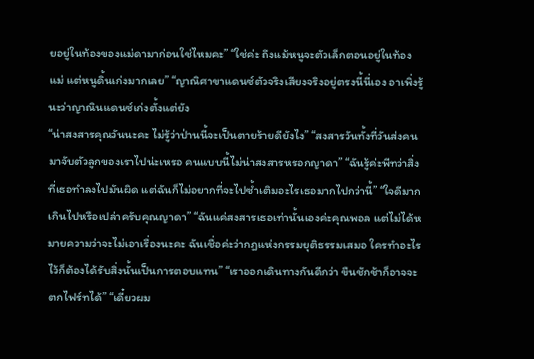ยอยู่ในท้องของแม่ดามาก่อนใช่ไหมคะ” “ใช่ค่ะ ถึงแม้หนูจะตัวเล็กตอนอยู่ในท้องแม่ แต่หนูดิ้นเก่งมากเลย” “ญาณิศาขาแดนซ์ตัวจริงเสียงจริงอยู่ตรงนี้นี่เอง อาเพิ่งรู้นะว่าญาณินแดนซ์เก่งตั้งแต่ยัง
“น่าสงสารคุณวันนะคะ ไม่รู้ว่าป่านนี้จะเป็นตายร้ายดียังไง” “สงสารวันทั้งที่วันส่งคนมาจับตัวลูกของเราไปน่ะเหรอ คนแบบนี้ไม่น่าสงสารหรอกญาดา” “ฉันรู้ค่ะพีทว่าสิ่งที่เธอทำลงไปมันผิด แต่ฉันก็ไม่อยากที่จะไปซ้ำเติมอะไรเธอมากไปกว่านี้” “ใจดีมากเกินไปหรือเปล่าครับคุณญาดา” “ฉันแค่สงสารเธอเท่านั้นเองค่ะคุณพอล แต่ไม่ได้หมายความว่าจะไม่เอาเรื่องนะคะ ฉันเชื่อค่ะว่ากฎแห่งกรรมยุติธรรมเสมอ ใครทำอะไรไว้ก็ต้องได้รับสิ่งนั้นเป็นการตอบแทน” “เราออกเดินทางกันดีกว่า ขืนชักช้าก็อาจจะตกไฟร์ทได้” “เดี๋ยวผม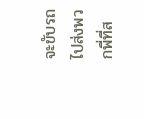จะขับรถไปส่งพวกพี่ที่ส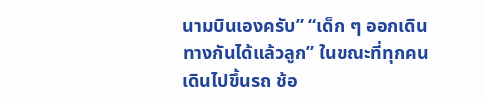นามบินเองครับ” “เด็ก ๆ ออกเดินทางกันได้แล้วลูก” ในขณะที่ทุกคนเดินไปขึ้นรถ ช้อ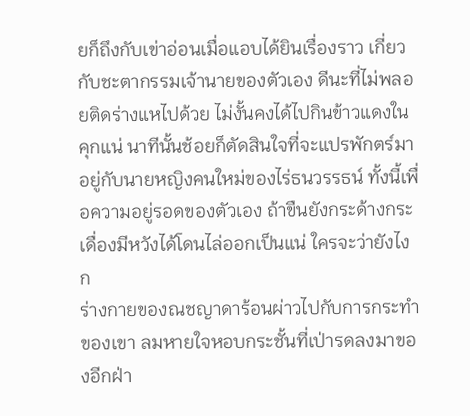ยก็ถึงกับเข่าอ่อนเมื่อแอบได้ยินเรื่องราว เกี่ยวกับชะตากรรมเจ้านายของตัวเอง ดีนะที่ไม่พลอยติดร่างแหไปด้วย ไม่งั้นคงได้ไปกินข้าวแดงในคุกแน่ นาทีนั้นช้อยก็ตัดสินใจที่จะแปรพักตร์มาอยู่กับนายหญิงคนใหม่ของไร่ธนวรรธน์ ทั้งนี้เพื่อความอยู่รอดของตัวเอง ถ้าขืนยังกระด้างกระเดื่องมีหวังได้โดนไล่ออกเป็นแน่ ใครจะว่ายังไงก
ร่างกายของณชญาดาร้อนผ่าวไปกับการกระทำของเขา ลมหายใจหอบกระชั้นที่เป่ารดลงมาของอีกฝ่า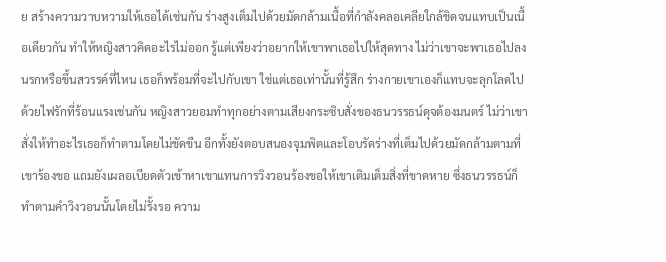ย สร้างความวาบหวามให้เธอได้เช่นกัน ร่างสูงเต็มไปด้วยมัดกล้ามเนื้อที่กำลังคลอเคลียใกล้ชิดจนแทบเป็นเนื้อเดียวกัน ทำให้หญิงสาวคิดอะไรไม่ออก รู้แต่เพียงว่าอยากให้เขาพาเธอไปให้สุดทาง ไม่ว่าเขาจะพาเธอไปลงนรกหรือขึ้นสวรรค์ที่ไหน เธอก็พร้อมที่จะไปกับเขา ใช่แต่เธอเท่านั้นที่รู้สึก ร่างกายเขาเองก็แทบจะลุกโลดไปด้วยไฟรักที่ร้อนแรงเช่นกัน หญิงสาวยอมทำทุกอย่างตามเสียงกระซิบสั่งของธนวรรธน์ดุจต้องมนตร์ ไม่ว่าเขาสั่งให้ทำอะไรเธอก็ทำตามโดยไม่ขัดขืน อีกทั้งยังตอบสนองจุมพิตและโอบรัดร่างที่เต็มไปด้วยมัดกล้ามตามที่เขาร้องขอ แถมยังเผลอเบียดตัวเข้าหาเขาแทนการวิงวอนร้องขอให้เขาเติมเต็มสิ่งที่ขาดหาย ซึ่งธนวรรธน์ก็ทำตามคำวิงวอนนั้นโดยไม่รั้งรอ ความ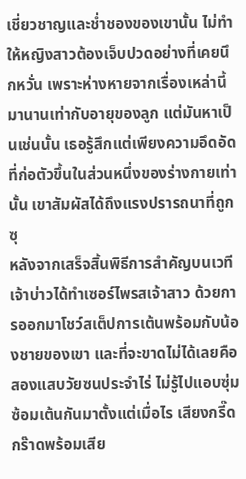เชี่ยวชาญและช่ำชองของเขานั้น ไม่ทำให้หญิงสาวต้องเจ็บปวดอย่างที่เคยนึกหวั่น เพราะห่างหายจากเรื่องเหล่านี้มานานเท่ากับอายุของลูก แต่มันหาเป็นเช่นนั้น เธอรู้สึกแต่เพียงความอึดอัดที่ก่อตัวขึ้นในส่วนหนึ่งของร่างกายเท่านั้น เขาสัมผัสได้ถึงแรงปรารถนาที่ถูกซุ
หลังจากเสร็จสิ้นพิธีการสำคัญบนเวที เจ้าบ่าวได้ทำเซอร์ไพรสเจ้าสาว ด้วยการออกมาโชว์สเต็ปการเต้นพร้อมกับน้องชายของเขา และที่จะขาดไม่ได้เลยคือสองแสบวัยซนประจำไร่ ไม่รู้ไปแอบซุ่มซ้อมเต้นกันมาตั้งแต่เมื่อไร เสียงกรี๊ดกร๊าดพร้อมเสีย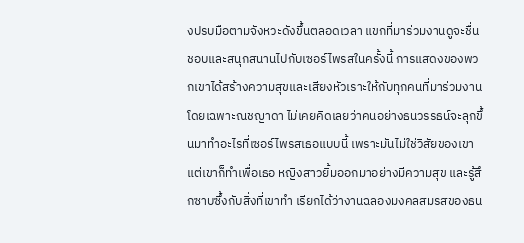งปรบมือตามจังหวะดังขึ้นตลอดเวลา แขกที่มาร่วมงานดูจะชื่นชอบและสนุกสนานไปกับเซอร์ไพรสในครั้งนี้ การแสดงของพวกเขาได้สร้างความสุขและเสียงหัวเราะให้กับทุกคนที่มาร่วมงาน โดยเฉพาะณชญาดา ไม่เคยคิดเลยว่าคนอย่างธนวรรธน์จะลุกขึ้นมาทำอะไรที่เซอร์ไพรสเธอแบบนี้ เพราะมันไม่ใช่วิสัยของเขาแต่เขาก็ทำเพื่อเธอ หญิงสาวยิ้มออกมาอย่างมีความสุข และรู้สึกซาบซึ้งกับสิ่งที่เขาทำ เรียกได้ว่างานฉลองมงคลสมรสของธน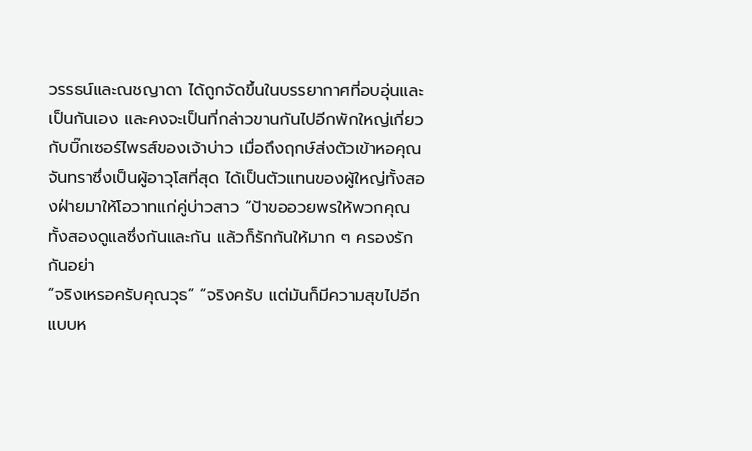วรรธน์และณชญาดา ได้ถูกจัดขึ้นในบรรยากาศที่อบอุ่นและเป็นกันเอง และคงจะเป็นที่กล่าวขานกันไปอีกพักใหญ่เกี่ยวกับบิ๊กเซอร์ไพรส์ของเจ้าบ่าว เมื่อถึงฤกษ์ส่งตัวเข้าหอคุณจันทราซึ่งเป็นผู้อาวุโสที่สุด ได้เป็นตัวแทนของผู้ใหญ่ทั้งสองฝ่ายมาให้โอวาทแก่คู่บ่าวสาว “ป้าขออวยพรให้พวกคุณทั้งสองดูแลซึ่งกันและกัน แล้วก็รักกันให้มาก ๆ ครองรักกันอย่า
“จริงเหรอครับคุณวุธ” “จริงครับ แต่มันก็มีความสุขไปอีกแบบห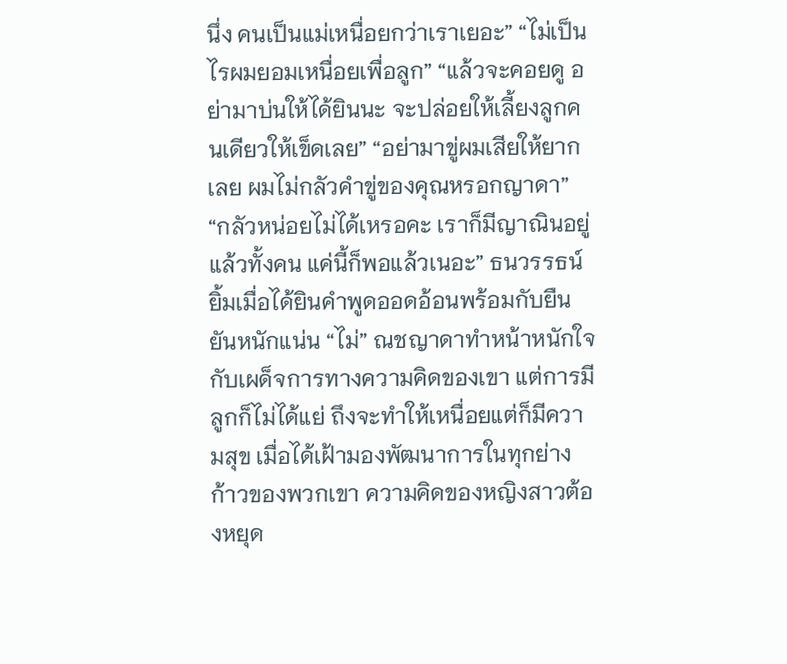นึ่ง คนเป็นแม่เหนื่อยกว่าเราเยอะ” “ไม่เป็นไรผมยอมเหนื่อยเพื่อลูก” “แล้วจะคอยดู อย่ามาบ่นให้ได้ยินนะ จะปล่อยให้เลี้ยงลูกคนเดียวให้เข็ดเลย” “อย่ามาขู่ผมเสียให้ยากเลย ผมไม่กลัวคำขู่ของคุณหรอกญาดา” “กลัวหน่อยไม่ได้เหรอคะ เราก็มีญาณินอยู่แล้วทั้งคน แค่นี้ก็พอแล้วเนอะ” ธนวรรธน์ยิ้มเมื่อได้ยินคำพูดออดอ้อนพร้อมกับยืนยันหนักแน่น “ไม่” ณชญาดาทำหน้าหนักใจกับเผด็จการทางความคิดของเขา แต่การมีลูกก็ไม่ได้แย่ ถึงจะทำให้เหนื่อยแต่ก็มีความสุข เมื่อได้เฝ้ามองพัฒนาการในทุกย่างก้าวของพวกเขา ความคิดของหญิงสาวต้องหยุด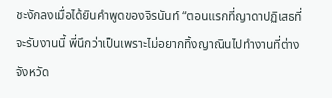ชะงักลงเมื่อได้ยินคำพูดของจิรนันท์ “ตอนแรกที่ญาดาปฏิเสธที่จะรับงานนี้ พี่นึกว่าเป็นเพราะไม่อยากทิ้งญาณินไปทำงานที่ต่างจังหวัด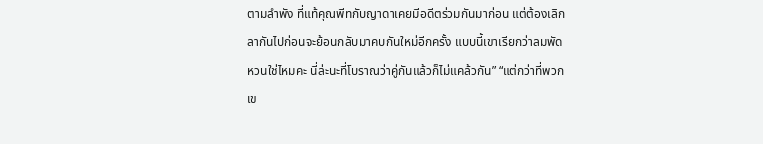ตามลำพัง ที่แท้คุณพีทกับญาดาเคยมีอดีตร่วมกันมาก่อน แต่ต้องเลิกลากันไปก่อนจะย้อนกลับมาคบกันใหม่อีกครั้ง แบบนี้เขาเรียกว่าลมพัดหวนใช่ไหมคะ นี่ล่ะนะที่โบราณว่าคู่กันแล้วก็ไม่แคล้วกัน” “แต่กว่าที่พวกเข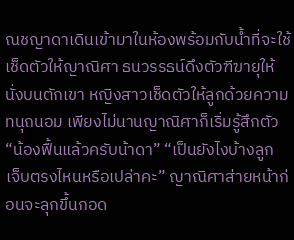ณชญาดาเดินเข้ามาในห้องพร้อมกับน้ำที่จะใช้เช็ดตัวให้ญาณิศา ธนวรรธน์ดึงตัวฑีฆายุให้นั่งบนตักเขา หญิงสาวเช็ดตัวให้ลูกด้วยความทนุถนอม เพียงไม่นานญาณิศาก็เริ่มรู้สึกตัว “น้องฟื้นแล้วครับน้าดา” “เป็นยังไงบ้างลูก เจ็บตรงไหนหรือเปล่าคะ” ญาณิศาส่ายหน้าก่อนจะลุกขึ้นกอด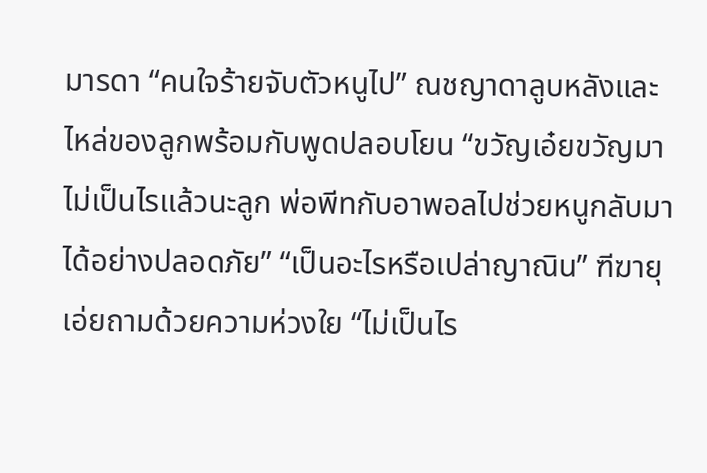มารดา “คนใจร้ายจับตัวหนูไป” ณชญาดาลูบหลังและไหล่ของลูกพร้อมกับพูดปลอบโยน “ขวัญเอ๋ยขวัญมา ไม่เป็นไรแล้วนะลูก พ่อพีทกับอาพอลไปช่วยหนูกลับมาได้อย่างปลอดภัย” “เป็นอะไรหรือเปล่าญาณิน” ฑีฆายุเอ่ยถามด้วยความห่วงใย “ไม่เป็นไร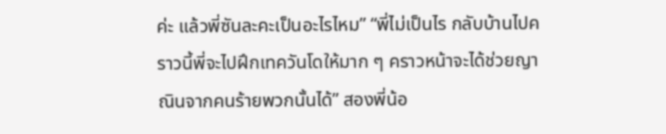ค่ะ แล้วพี่ซันละคะเป็นอะไรไหม” “พี่ไม่เป็นไร กลับบ้านไปคราวนี้พี่จะไปฝึกเทควันโดให้มาก ๆ คราวหน้าจะได้ช่วยญาณินจากคนร้ายพวกนั้นได้” สองพี่น้อ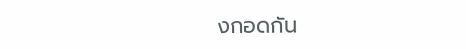งกอดกัน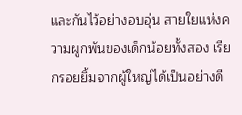และกันไว้อย่างอบอุ่น สายใยแห่งความผูกพันของเด็กน้อยทั้งสอง เรียกรอยยิ้มจากผู้ใหญ่ได้เป็นอย่างดี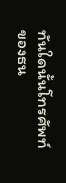ทันใดนั้นโทรศัพท์ของธน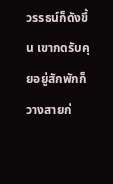วรรธน์ก็ดังขึ้น เขากดรับคุยอยู่สักพักก็วางสายก่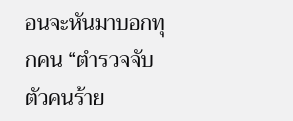อนจะหันมาบอกทุกคน “ตำรวจจับตัวคนร้าย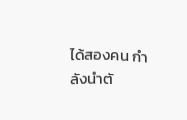ได้สองคน กำลังนำตั